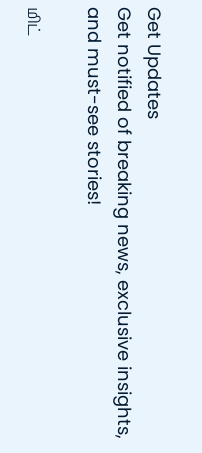Get Updates
Get notified of breaking news, exclusive insights, and must-see stories!

மிட்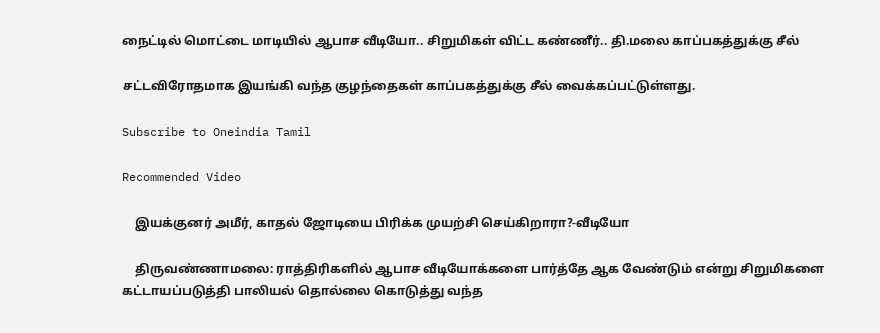நைட்டில் மொட்டை மாடியில் ஆபாச வீடியோ.. சிறுமிகள் விட்ட கண்ணீர்.. தி.மலை காப்பகத்துக்கு சீல்

சட்டவிரோதமாக இயங்கி வந்த குழந்தைகள் காப்பகத்துக்கு சீல் வைக்கப்பட்டுள்ளது.

Subscribe to Oneindia Tamil

Recommended Video

    இயக்குனர் அமீர், காதல் ஜோடியை பிரிக்க முயற்சி செய்கிறாரா?-வீடியோ

    திருவண்ணாமலை: ராத்திரிகளில் ஆபாச வீடியோக்களை பார்த்தே ஆக வேண்டும் என்று சிறுமிகளை கட்டாயப்படுத்தி பாலியல் தொல்லை கொடுத்து வந்த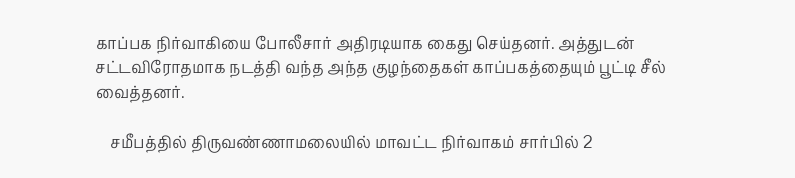காப்பக நிர்வாகியை போலீசார் அதிரடியாக கைது செய்தனர். அத்துடன் சட்டவிரோதமாக நடத்தி வந்த அந்த குழந்தைகள் காப்பகத்தையும் பூட்டி சீல் வைத்தனர்.

    சமீபத்தில் திருவண்ணாமலையில் மாவட்ட நிர்வாகம் சார்பில் 2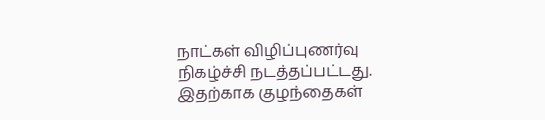நாட்கள் விழிப்புணர்வு நிகழ்ச்சி நடத்தப்பட்டது. இதற்காக குழந்தைகள்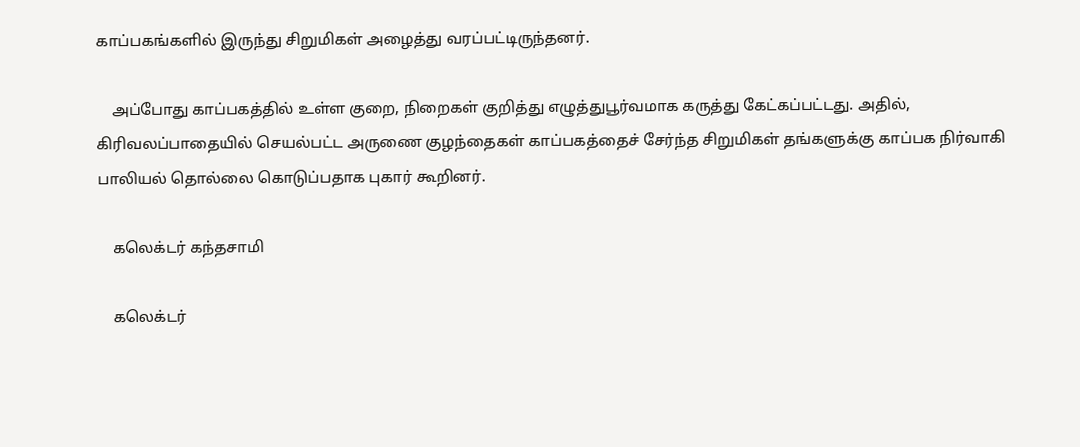காப்பகங்களில் இருந்து சிறுமிகள் அழைத்து வரப்பட்டிருந்தனர்.

    அப்போது காப்பகத்தில் உள்ள குறை, நிறைகள் குறித்து எழுத்துபூர்வமாக கருத்து கேட்கப்பட்டது. அதில், கிரிவலப்பாதையில் செயல்பட்ட அருணை குழந்தைகள் காப்பகத்தைச் சேர்ந்த சிறுமிகள் தங்களுக்கு காப்பக நிர்வாகி பாலியல் தொல்லை கொடுப்பதாக புகார் கூறினர்.

    கலெக்டர் கந்தசாமி

    கலெக்டர்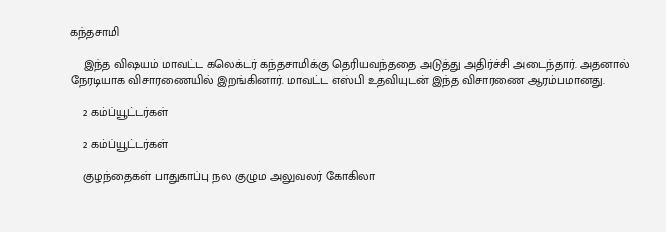கந்தசாமி

    இந்த விஷயம் மாவட்ட கலெக்டர் கந்தசாமிக்கு தெரியவந்ததை அடுத்து அதிர்ச்சி அடைந்தார். அதனால் நேரடியாக விசாரணையில் இறங்கினார். மாவட்ட எஸ்பி உதவியுடன் இந்த விசாரணை ஆரம்பமானது.

    2 கம்ப்யூட்டர்கள்

    2 கம்ப்யூட்டர்கள்

    குழந்தைகள் பாதுகாப்பு நல குழும அலுவலர் கோகிலா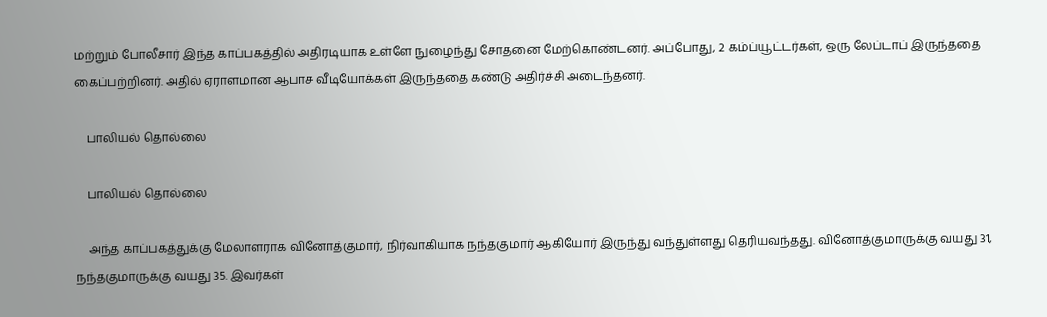மற்றும் போலீசார் இந்த காப்பகத்தில் அதிரடியாக உள்ளே நுழைந்து சோதனை மேற்கொண்டனர். அப்போது, 2 கம்ப்யூட்டர்கள், ஒரு லேப்டாப் இருந்ததை கைப்பற்றினர். அதில் ஏராளமான ஆபாச வீடியோக்கள் இருந்ததை கண்டு அதிர்ச்சி அடைந்தனர்.

    பாலியல் தொல்லை

    பாலியல் தொல்லை

    அந்த காப்பகத்துக்கு மேலாளராக வினோத்குமார், நிர்வாகியாக நந்தகுமார் ஆகியோர் இருந்து வந்துள்ளது தெரியவந்தது. வினோத்குமாருக்கு வயது 31, நந்தகுமாருக்கு வயது 35. இவர்கள்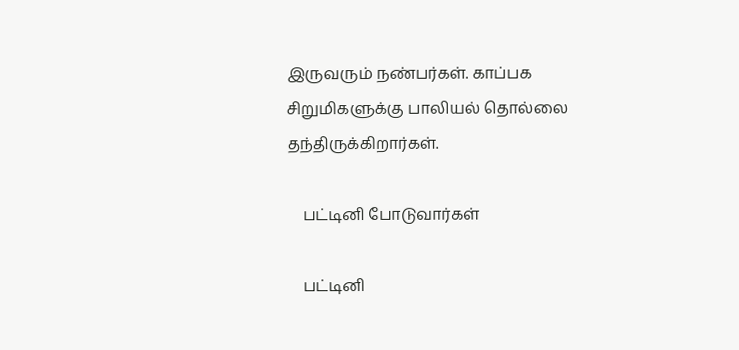இருவரும் நண்பர்கள். காப்பக சிறுமிகளுக்கு பாலியல் தொல்லை தந்திருக்கிறார்கள்.

    பட்டினி போடுவார்கள்

    பட்டினி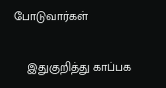போடுவார்கள்

    இதுகுறித்து காப்பக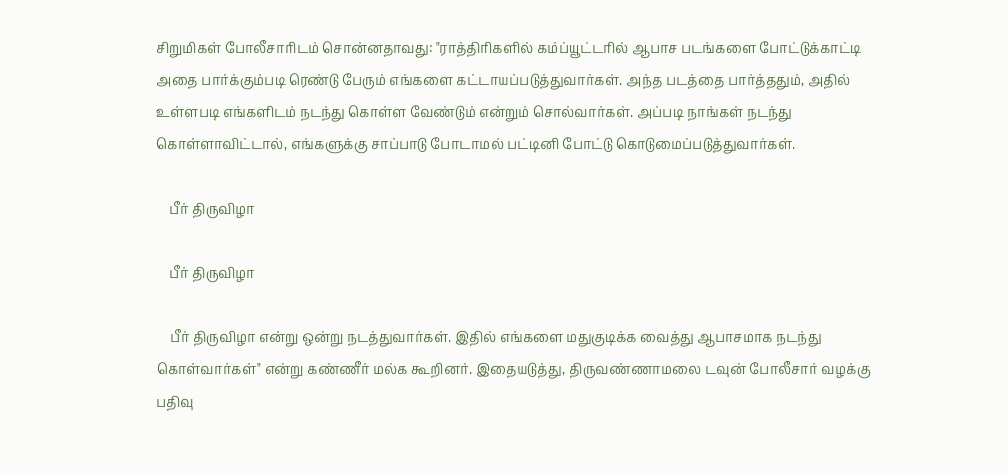சிறுமிகள் போலீசாரிடம் சொன்னதாவது: "ராத்திரிகளில் கம்ப்யூட்டரில் ஆபாச படங்களை போட்டுக்காட்டி அதை பார்க்கும்படி ரெண்டு பேரும் எங்களை கட்டாயப்படுத்துவார்கள். அந்த படத்தை பார்த்ததும், அதில் உள்ளபடி எங்களிடம் நடந்து கொள்ள வேண்டும் என்றும் சொல்வார்கள். அப்படி நாங்கள் நடந்து கொள்ளாவிட்டால், எங்களுக்கு சாப்பாடு போடாமல் பட்டினி போட்டு கொடுமைப்படுத்துவார்கள்.

    பீர் திருவிழா

    பீர் திருவிழா

    பீர் திருவிழா என்று ஒன்று நடத்துவார்கள். இதில் எங்களை மதுகுடிக்க வைத்து ஆபாசமாக நடந்து கொள்வார்கள்" என்று கண்ணீர் மல்க கூறினர். இதையடுத்து, திருவண்ணாமலை டவுன் போலீசார் வழக்கு பதிவு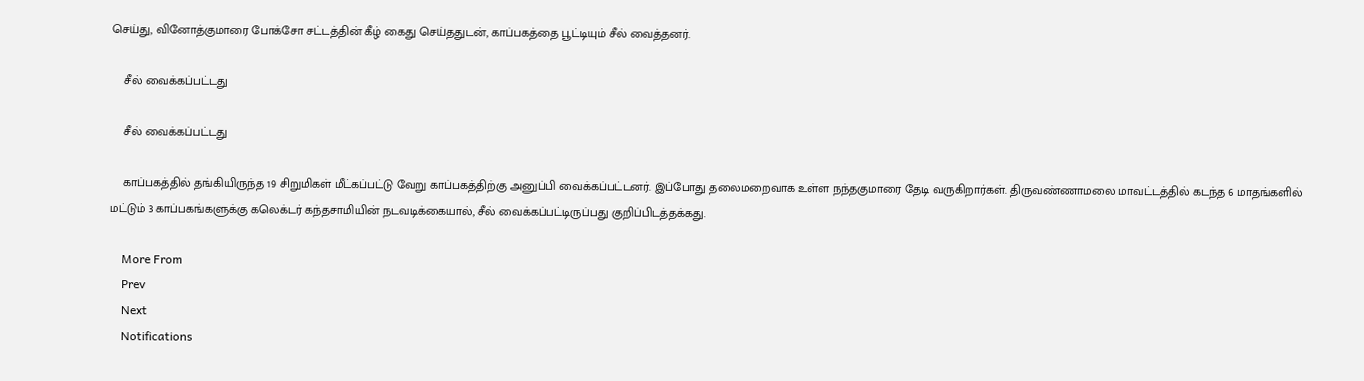செய்து, வினோத்குமாரை போக்சோ சட்டத்தின் கீழ் கைது செய்ததுடன், காப்பகத்தை பூட்டியும் சீல் வைத்தனர்.

    சீல் வைக்கப்பட்டது

    சீல் வைக்கப்பட்டது

    காப்பகத்தில் தங்கியிருந்த 19 சிறுமிகள் மீட்கப்பட்டு வேறு காப்பகத்திற்கு அனுப்பி வைக்கப்பட்டனர். இப்போது தலைமறைவாக உள்ள நந்தகுமாரை தேடி வருகிறார்கள். திருவண்ணாமலை மாவட்டத்தில் கடந்த 6 மாதங்களில் மட்டும் 3 காப்பகங்களுக்கு கலெக்டர் கந்தசாமியின் நடவடிக்கையால், சீல் வைக்கப்பட்டிருப்பது குறிப்பிடத்தக்கது.

    More From
    Prev
    Next
    Notifications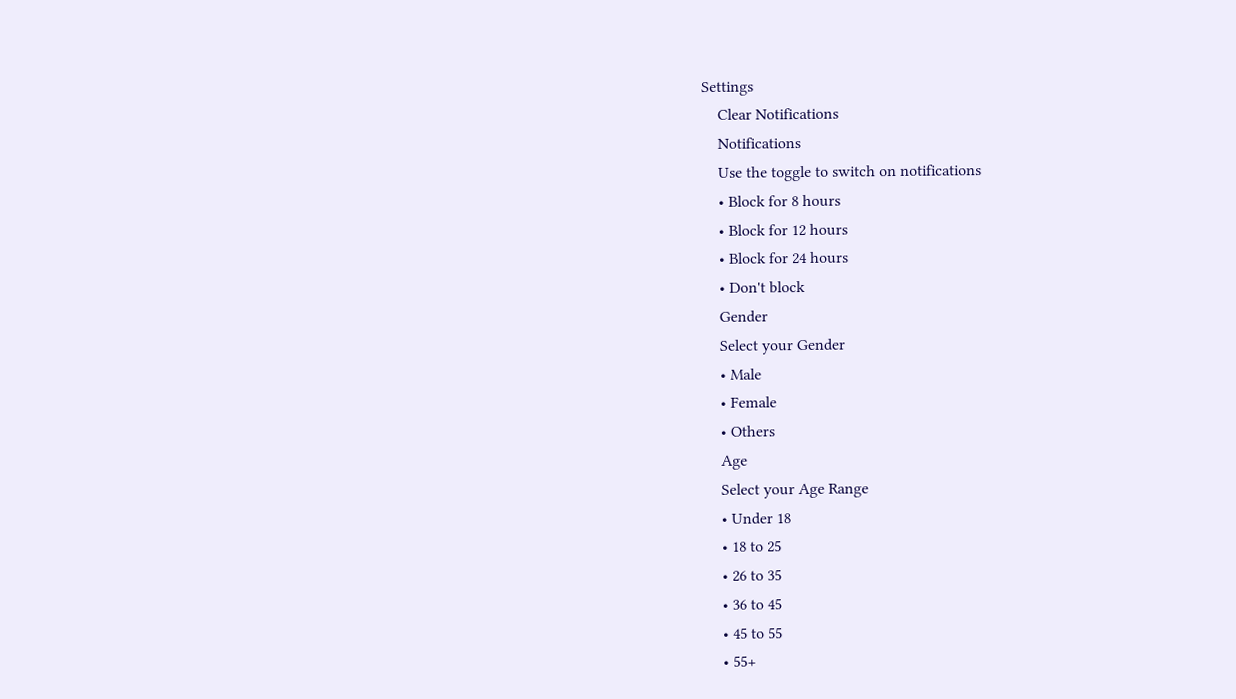Settings
    Clear Notifications
    Notifications
    Use the toggle to switch on notifications
    • Block for 8 hours
    • Block for 12 hours
    • Block for 24 hours
    • Don't block
    Gender
    Select your Gender
    • Male
    • Female
    • Others
    Age
    Select your Age Range
    • Under 18
    • 18 to 25
    • 26 to 35
    • 36 to 45
    • 45 to 55
    • 55+